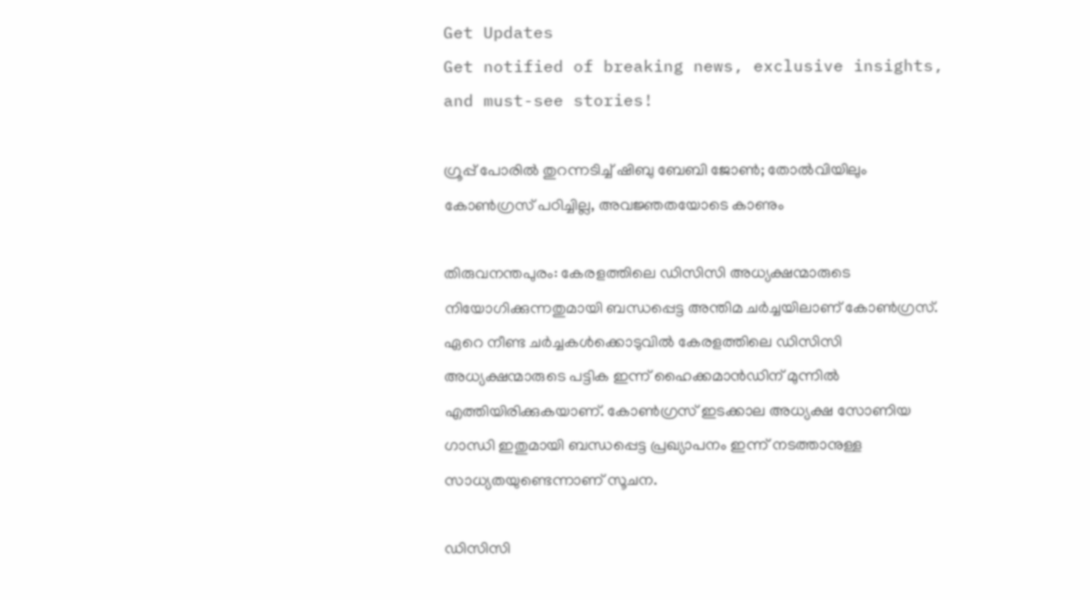Get Updates
Get notified of breaking news, exclusive insights, and must-see stories!

ഗ്രൂപ്പ് പോരില്‍ തുറന്നടിച്ച് ഷിബു ബേബി ജോണ്‍; തോല്‍വിയിലും കോണ്‍ഗ്രസ് പഠിച്ചില്ല, അവജ്ഞതയോടെ കാണും

തിരുവനന്തപുരം: കേരളത്തിലെ ഡിസിസി അധ്യക്ഷന്മാരുടെ നിയോഗിക്കുന്നതുമായി ബന്ധപ്പെട്ട അന്തിമ ചര്‍ച്ചയിലാണ് കോണ്‍ഗ്രസ്. ഏറെ നീണ്ട ചര്‍ച്ചകള്‍ക്കൊടുവില്‍ കേരളത്തിലെ ഡിസിസി അധ്യക്ഷന്മാരുടെ പട്ടിക ഇന്ന് ഹൈക്കമാന്‍ഡിന് മുന്നില്‍ എത്തിയിരിക്കുകയാണ്. കോണ്‍ഗ്രസ് ഇടക്കാല അധ്യക്ഷ സോണിയ ഗാന്ധി ഇതുമായി ബന്ധപ്പെട്ട പ്രഖ്യാപനം ഇന്ന് നടത്താനുള്ള സാധ്യതയുണ്ടെന്നാണ് സൂചന.

ഡിസിസി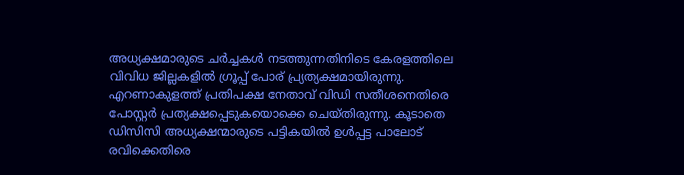അധ്യക്ഷമാരുടെ ചര്‍ച്ചകള്‍ നടത്തുന്നതിനിടെ കേരളത്തിലെ വിവിധ ജില്ലകളില്‍ ഗ്രൂപ്പ് പോര് പ്ര്യത്യക്ഷമായിരുന്നു. എറണാകുളത്ത് പ്രതിപക്ഷ നേതാവ് വിഡി സതീശനെതിരെ പോസ്റ്റര്‍ പ്രത്യക്ഷപ്പെടുകയൊക്കെ ചെയ്തിരുന്നു. കൂടാതെ ഡിസിസി അധ്യക്ഷന്മാരുടെ പട്ടികയില്‍ ഉള്‍പ്പട്ട പാലോട് രവിക്കെതിരെ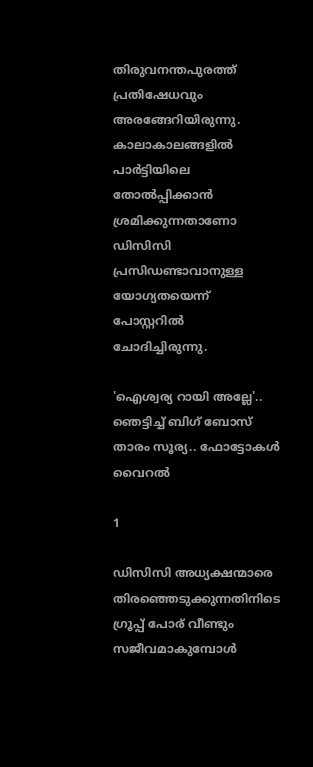തിരുവനന്തപുരത്ത് പ്രതിഷേധവും അരങ്ങേറിയിരുന്നു. കാലാകാലങ്ങളില്‍ പാര്‍ട്ടിയിലെ തോല്‍പ്പിക്കാന്‍ ശ്രമിക്കുന്നതാണോ ഡിസിസി പ്രസിഡണ്ടാവാനുള്ള യോഗ്യതയെന്ന് പോസ്റ്ററില്‍ ചോദിച്ചിരുന്നു.

'ഐശ്വര്യ റായി അല്ലേ'.. ഞെട്ടിച്ച് ബിഗ് ബോസ് താരം സൂര്യ.. ഫോട്ടോകൾ വൈറൽ

1

ഡിസിസി അധ്യക്ഷന്മാരെ തിരഞ്ഞെടുക്കുന്നതിനിടെ ഗ്രൂപ്പ് പോര് വീണ്ടും സജീവമാകുമ്പോള്‍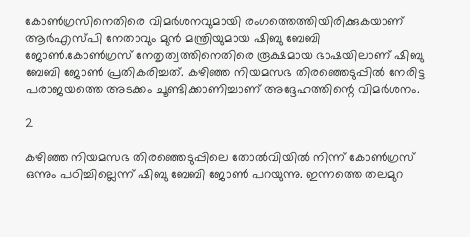കോണ്‍ഗ്രസിനെതിരെ വിമര്‍ശനവുമായി രംഗത്തെത്തിയിരിക്കുകയാണ് ആര്‍എസ്പി നേതാവും മുന്‍ മന്ത്രിയുമായ ഷിബു ബേബി ജോണ്‍.കോണ്‍ഗ്രസ് നേതൃത്വത്തിനെതിരെ രൂക്ഷമായ ഭാഷയിലാണ് ഷിബു ബേബി ജോണ്‍ പ്രതികരിച്ചത്. കഴിഞ്ഞ നിയമസഭ തിരഞ്ഞെടുപ്പില്‍ നേരിട്ട പരാജയത്തെ അടക്കം ചൂണ്ടിക്കാണിച്ചാണ് അദ്ദേഹത്തിന്റെ വിമര്‍ശനം.

2

കഴിഞ്ഞ നിയമസഭ തിരഞ്ഞെടുപ്പിലെ തോല്‍വിയില്‍ നിന്ന് കോണ്‍ഗ്രസ് ഒന്നും പഠിച്ചില്ലെന്ന് ഷിബു ബേബി ജോണ്‍ പറയുന്നു. ഇന്നത്തെ തലമുറ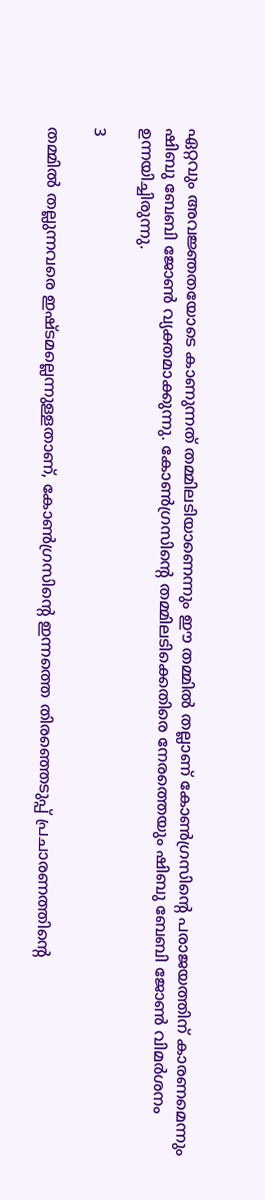ഏറ്റവും അവജ്ഞതയോടെ കാണുന്നത് തമ്മിലടിയാണെന്നും ഈ തമ്മില്‍ തല്ലാണ് കോണ്‍ഗ്രസിന്റെ പരാജയത്തിന് കാരണമെന്നും ഷിബു ബേബി ജോണ്‍ വ്യക്തമാക്കുന്നു. കോണ്‍ഗ്രസിന്റെ തമ്മിലടിക്കെതിരെ നേരത്തെയും ഷിബു ബേബി ജോണ്‍ വിമര്‍ശനം ഉന്നയിച്ചിരുന്നു.

3

തമ്മില്‍ തല്ലുന്നവരെ ഇഷ്ടമല്ലെന്നുള്ളതാണ്, കോണ്‍ഗ്രസിന്റെ ഇന്നത്തെ തിരഞ്ഞെടുപ്പ് പ്രചാരണത്തിന്റെ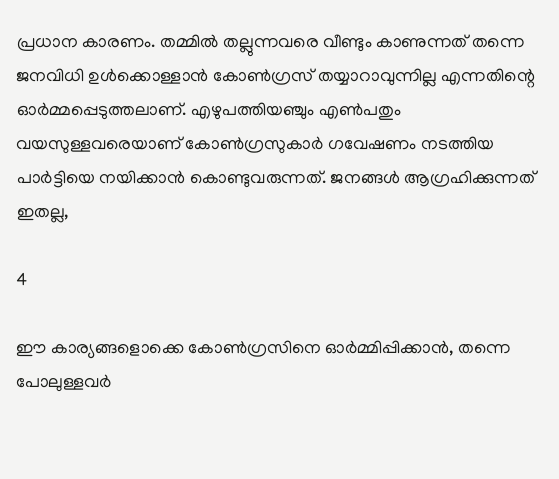പ്രധാന കാരണം. തമ്മില്‍ തല്ലുന്നവരെ വീണ്ടും കാണുന്നത് തന്നെ ജനവിധി ഉള്‍ക്കൊള്ളാന്‍ കോണ്‍ഗ്രസ് തയ്യാറാവുന്നില്ല എന്നതിന്റെ ഓര്‍മ്മപ്പെടുത്തലാണ്. എഴുപത്തിയഞ്ചും എണ്‍പതും വയസുള്ളവരെയാണ് കോണ്‍ഗ്രസുകാര്‍ ഗവേഷണം നടത്തിയ പാര്‍ട്ടിയെ നയിക്കാന്‍ കൊണ്ടുവരുന്നത്. ജനങ്ങള്‍ ആഗ്രഹിക്കുന്നത് ഇതല്ല,

4

ഈ കാര്യങ്ങളൊക്കെ കോണ്‍ഗ്രസിനെ ഓര്‍മ്മിപ്പിക്കാന്‍, തന്നെ പോലുള്ളവര്‍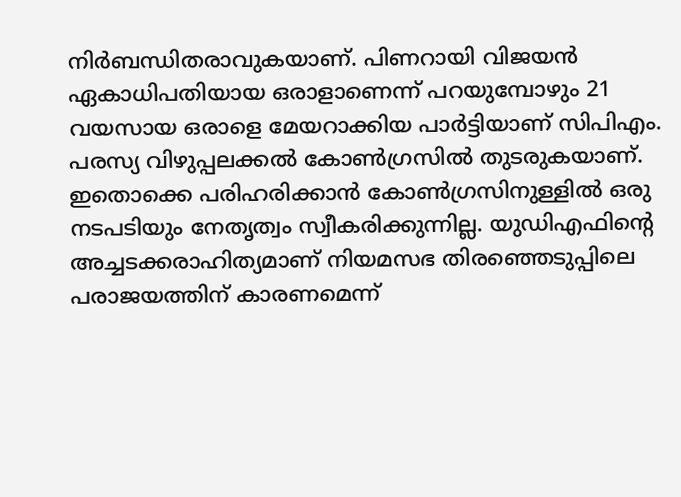നിര്‍ബന്ധിതരാവുകയാണ്. പിണറായി വിജയന്‍ ഏകാധിപതിയായ ഒരാളാണെന്ന് പറയുമ്പോഴും 21 വയസായ ഒരാളെ മേയറാക്കിയ പാര്‍ട്ടിയാണ് സിപിഎം. പരസ്യ വിഴുപ്പലക്കല്‍ കോണ്‍ഗ്രസില്‍ തുടരുകയാണ്. ഇതൊക്കെ പരിഹരിക്കാന്‍ കോണ്‍ഗ്രസിനുള്ളില്‍ ഒരു നടപടിയും നേതൃത്വം സ്വീകരിക്കുന്നില്ല. യുഡിഎഫിന്റെ അച്ചടക്കരാഹിത്യമാണ് നിയമസഭ തിരഞ്ഞെടുപ്പിലെ പരാജയത്തിന് കാരണമെന്ന്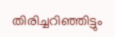തിരിച്ചറിഞ്ഞിട്ടും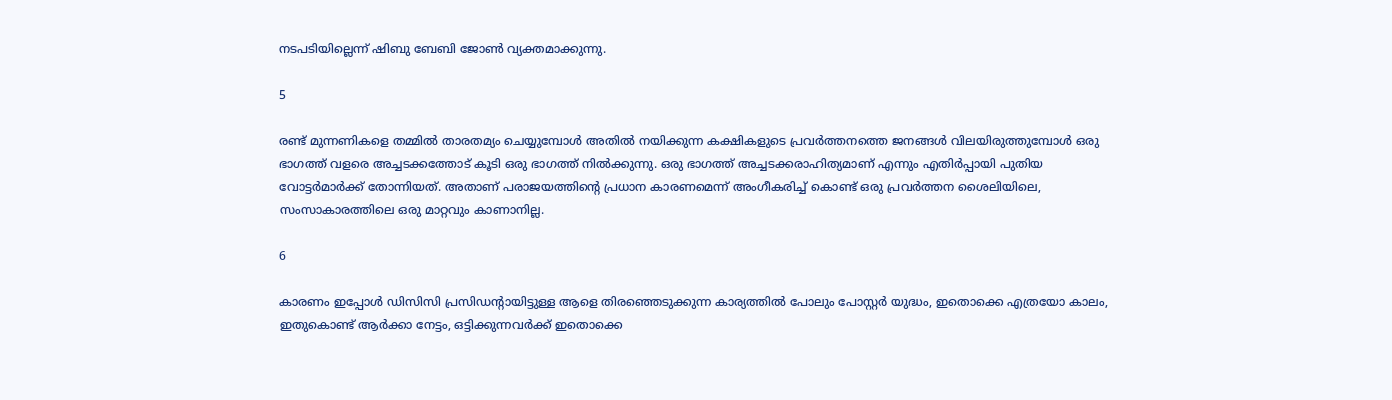നടപടിയില്ലെന്ന് ഷിബു ബേബി ജോണ്‍ വ്യക്തമാക്കുന്നു.

5

രണ്ട് മുന്നണികളെ തമ്മില്‍ താരതമ്യം ചെയ്യുമ്പോള്‍ അതില്‍ നയിക്കുന്ന കക്ഷികളുടെ പ്രവര്‍ത്തനത്തെ ജനങ്ങള്‍ വിലയിരുത്തുമ്പോള്‍ ഒരു ഭാഗത്ത് വളരെ അച്ചടക്കത്തോട് കൂടി ഒരു ഭാഗത്ത് നില്‍ക്കുന്നു. ഒരു ഭാഗത്ത് അച്ചടക്കരാഹിത്യമാണ് എന്നും എതിര്‍പ്പായി പുതിയ വോട്ടര്‍മാര്‍ക്ക് തോന്നിയത്. അതാണ് പരാജയത്തിന്റെ പ്രധാന കാരണമെന്ന് അംഗീകരിച്ച് കൊണ്ട് ഒരു പ്രവര്‍ത്തന ശൈലിയിലെ, സംസാകാരത്തിലെ ഒരു മാറ്റവും കാണാനില്ല.

6

കാരണം ഇപ്പോള്‍ ഡിസിസി പ്രസിഡന്റായിട്ടുള്ള ആളെ തിരഞ്ഞെടുക്കുന്ന കാര്യത്തില്‍ പോലും പോസ്റ്റര്‍ യുദ്ധം, ഇതൊക്കെ എത്രയോ കാലം, ഇതുകൊണ്ട് ആര്‍ക്കാ നേട്ടം, ഒട്ടിക്കുന്നവര്‍ക്ക് ഇതൊക്കെ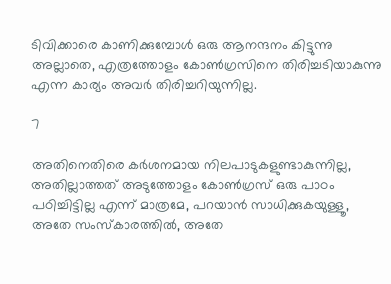ടിവിക്കാരെ കാണിക്കുമ്പോള്‍ ഒരു ആനന്ദനം കിട്ടുന്നു അല്ലാതെ, എത്രത്തോളം കോണ്‍ഗ്രസിനെ തിരിച്ചടിയാകുന്നു എന്ന കാര്യം അവര്‍ തിരിച്ചറിയുന്നില്ല.

7

അതിനെതിരെ കര്‍ശനമായ നിലപാടുകളുണ്ടാകുന്നില്ല, അതില്ലാത്തത് അടുത്തോളം കോണ്‍ഗ്രസ് ഒരു പാഠം പഠിച്ചിട്ടില്ല എന്ന് മാത്രമേ, പറയാന്‍ സാധിക്കുകയുള്ളൂ, അതേ സംസ്‌കാരത്തില്‍, അതേ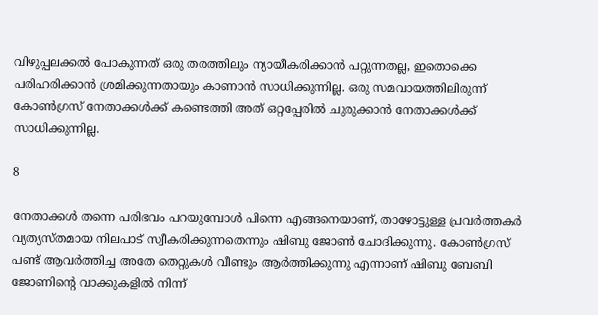വിഴുപ്പലക്കല്‍ പോകുന്നത് ഒരു തരത്തിലും ന്യായീകരിക്കാന്‍ പറ്റുന്നതല്ല, ഇതൊക്കെ പരിഹരിക്കാന്‍ ശ്രമിക്കുന്നതായും കാണാന്‍ സാധിക്കുന്നില്ല. ഒരു സമവായത്തിലിരുന്ന് കോണ്‍ഗ്രസ് നേതാക്കള്‍ക്ക് കണ്ടെത്തി അത് ഒറ്റപ്പേരില്‍ ചുരുക്കാന്‍ നേതാക്കള്‍ക്ക് സാധിക്കുന്നില്ല.

8

നേതാക്കള്‍ തന്നെ പരിഭവം പറയുമ്പോള്‍ പിന്നെ എങ്ങനെയാണ്, താഴോട്ടുള്ള പ്രവര്‍ത്തകര്‍ വ്യത്യസ്തമായ നിലപാട് സ്വീകരിക്കുന്നതെന്നും ഷിബു ജോണ്‍ ചോദിക്കുന്നു. കോണ്‍ഗ്രസ് പണ്ട് ആവര്‍ത്തിച്ച അതേ തെറ്റുകള്‍ വീണ്ടും ആര്‍ത്തിക്കുന്നു എന്നാണ് ഷിബു ബേബി ജോണിന്റെ വാക്കുകളില്‍ നിന്ന്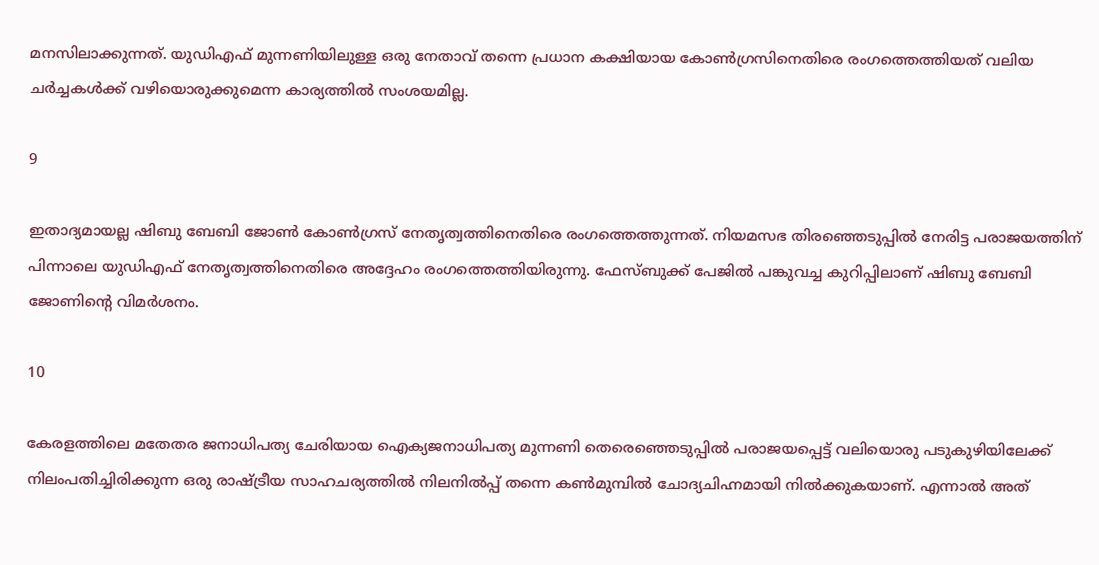മനസിലാക്കുന്നത്. യുഡിഎഫ് മുന്നണിയിലുള്ള ഒരു നേതാവ് തന്നെ പ്രധാന കക്ഷിയായ കോണ്‍ഗ്രസിനെതിരെ രംഗത്തെത്തിയത് വലിയ ചര്‍ച്ചകള്‍ക്ക് വഴിയൊരുക്കുമെന്ന കാര്യത്തില്‍ സംശയമില്ല.

9

ഇതാദ്യമായല്ല ഷിബു ബേബി ജോണ്‍ കോണ്‍ഗ്രസ് നേതൃത്വത്തിനെതിരെ രംഗത്തെത്തുന്നത്. നിയമസഭ തിരഞ്ഞെടുപ്പില്‍ നേരിട്ട പരാജയത്തിന് പിന്നാലെ യുഡിഎഫ് നേതൃത്വത്തിനെതിരെ അദ്ദേഹം രംഗത്തെത്തിയിരുന്നു. ഫേസ്ബുക്ക് പേജില്‍ പങ്കുവച്ച കുറിപ്പിലാണ് ഷിബു ബേബി ജോണിന്റെ വിമര്‍ശനം.

10

കേരളത്തിലെ മതേതര ജനാധിപത്യ ചേരിയായ ഐക്യജനാധിപത്യ മുന്നണി തെരെഞ്ഞെടുപ്പില്‍ പരാജയപ്പെട്ട് വലിയൊരു പടുകുഴിയിലേക്ക് നിലംപതിച്ചിരിക്കുന്ന ഒരു രാഷ്ട്രീയ സാഹചര്യത്തില്‍ നിലനില്‍പ്പ് തന്നെ കണ്‍മുമ്പില്‍ ചോദ്യചിഹ്നമായി നില്‍ക്കുകയാണ്. എന്നാല്‍ അത്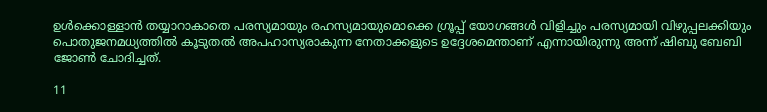ഉള്‍ക്കൊള്ളാന്‍ തയ്യാറാകാതെ പരസ്യമായും രഹസ്യമായുമൊക്കെ ഗ്രൂപ്പ് യോഗങ്ങള്‍ വിളിച്ചും പരസ്യമായി വിഴുപ്പലക്കിയും പൊതുജനമധ്യത്തില്‍ കൂടുതല്‍ അപഹാസ്യരാകുന്ന നേതാക്കളുടെ ഉദ്ദേശമെന്താണ് എന്നായിരുന്നു അന്ന് ഷിബു ബേബി ജോണ്‍ ചോദിച്ചത്.

11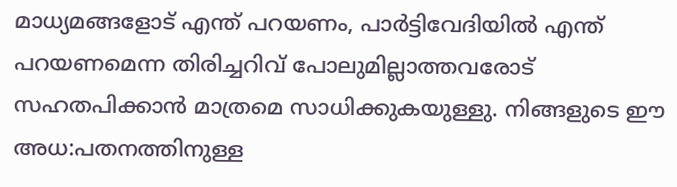മാധ്യമങ്ങളോട് എന്ത് പറയണം, പാര്‍ട്ടിവേദിയില്‍ എന്ത് പറയണമെന്ന തിരിച്ചറിവ് പോലുമില്ലാത്തവരോട് സഹതപിക്കാന്‍ മാത്രമെ സാധിക്കുകയുള്ളു. നിങ്ങളുടെ ഈ അധ:പതനത്തിനുള്ള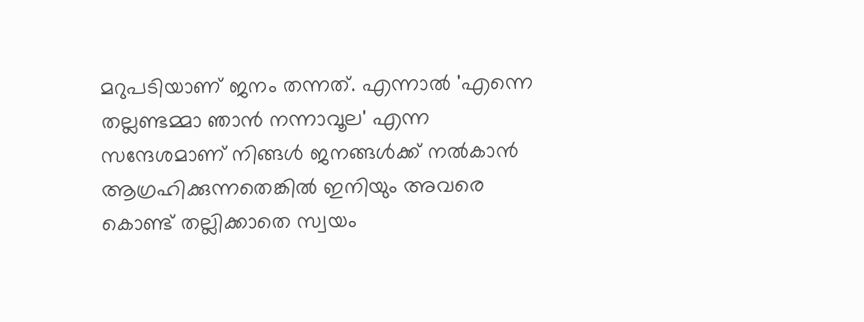മറുപടിയാണ് ജനം തന്നത്. എന്നാല്‍ 'എന്നെ തല്ലണ്ടമ്മാ ഞാന്‍ നന്നാവൂല' എന്ന സന്ദേശമാണ് നിങ്ങള്‍ ജനങ്ങള്‍ക്ക് നല്‍കാന്‍ ആഗ്രഹിക്കുന്നതെങ്കില്‍ ഇനിയും അവരെ കൊണ്ട് തല്ലിക്കാതെ സ്വയം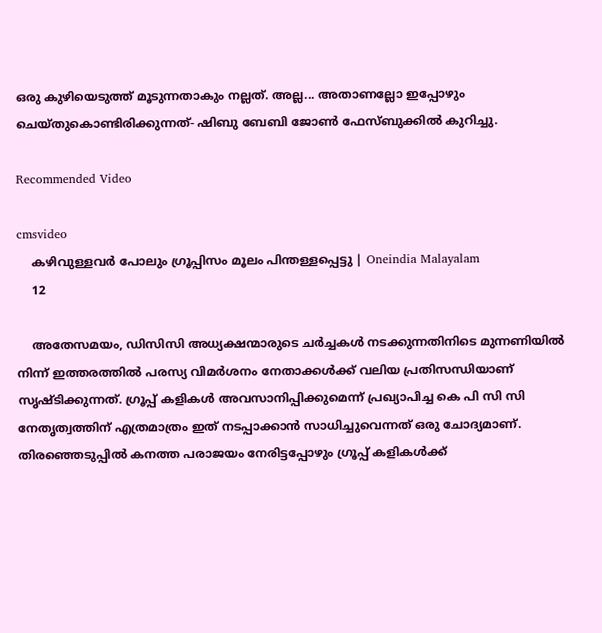ഒരു കുഴിയെടുത്ത് മൂടുന്നതാകും നല്ലത്. അല്ല... അതാണല്ലോ ഇപ്പോഴും ചെയ്തുകൊണ്ടിരിക്കുന്നത്- ഷിബു ബേബി ജോണ്‍ ഫേസ്ബുക്കില്‍ കുറിച്ചു.

Recommended Video

cmsvideo
    കഴിവുള്ളവര്‍ പോലും ഗ്രൂപ്പിസം മൂലം പിന്തള്ളപ്പെട്ടു | Oneindia Malayalam
    12

    അതേസമയം, ഡിസിസി അധ്യക്ഷന്മാരുടെ ചര്‍ച്ചകള്‍ നടക്കുന്നതിനിടെ മുന്നണിയില്‍ നിന്ന് ഇത്തരത്തില്‍ പരസ്യ വിമര്‍ശനം നേതാക്കള്‍ക്ക് വലിയ പ്രതിസന്ധിയാണ് സൃഷ്ടിക്കുന്നത്. ഗ്രൂപ്പ് കളികള്‍ അവസാനിപ്പിക്കുമെന്ന് പ്രഖ്യാപിച്ച കെ പി സി സി നേതൃത്വത്തിന് എത്രമാത്രം ഇത് നടപ്പാക്കാന്‍ സാധിച്ചുവെന്നത് ഒരു ചോദ്യമാണ്. തിരഞ്ഞെടുപ്പില്‍ കനത്ത പരാജയം നേരിട്ടപ്പോഴും ഗ്രൂപ്പ് കളികള്‍ക്ക്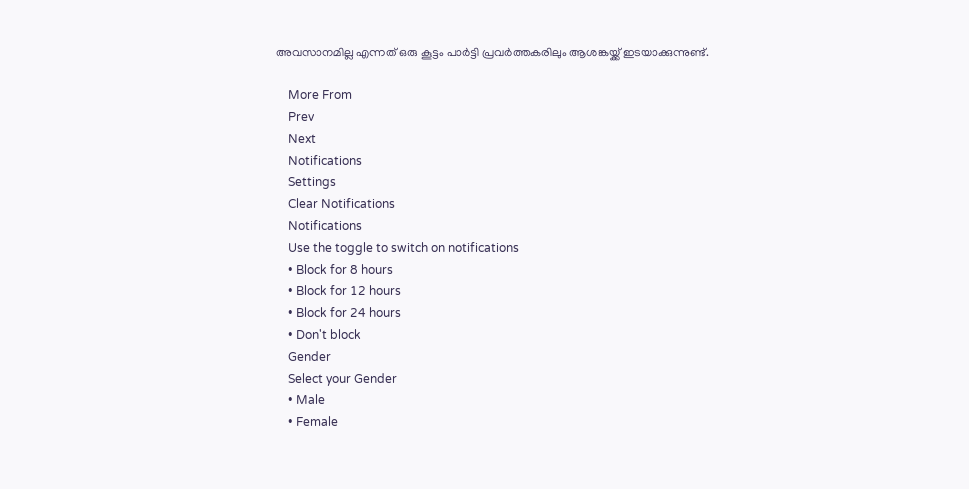അവസാനമില്ല എന്നത് ഒരു കൂട്ടം പാര്‍ട്ടി പ്രവര്‍ത്തകരിലും ആശങ്കയ്ക്ക് ഇടയാക്കുന്നുണ്ട്.

    More From
    Prev
    Next
    Notifications
    Settings
    Clear Notifications
    Notifications
    Use the toggle to switch on notifications
    • Block for 8 hours
    • Block for 12 hours
    • Block for 24 hours
    • Don't block
    Gender
    Select your Gender
    • Male
    • Female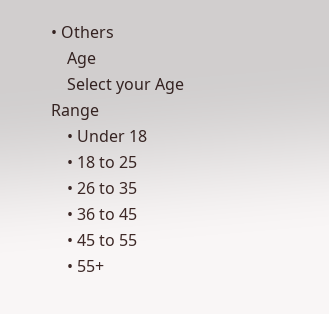• Others
    Age
    Select your Age Range
    • Under 18
    • 18 to 25
    • 26 to 35
    • 36 to 45
    • 45 to 55
    • 55+